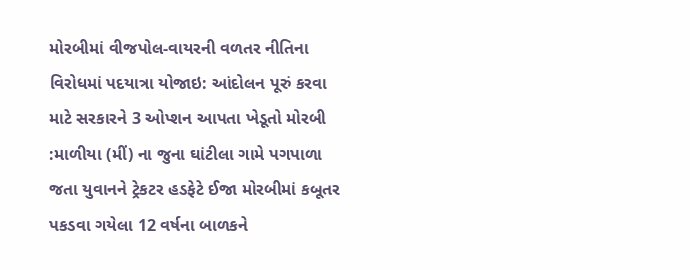મોરબીમાં વીજપોલ-વાયરની વળતર નીતિના વિરોધમાં પદયાત્રા યોજાઇ: આંદોલન પૂરું કરવા માટે સરકારને 3 ઓપ્શન આપતા ખેડૂતો મોરબી :માળીયા (મીં) ના જુના ઘાંટીલા ગામે પગપાળા જતા યુવાનને ટ્રેકટર હડફેટે ઈજા મોરબીમાં કબૂતર પકડવા ગયેલા 12 વર્ષના બાળકને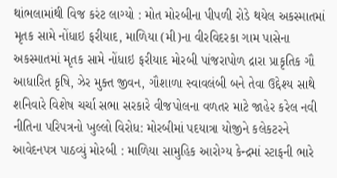થાંભલામાંથી વિજ કરંટ લાગ્યો : મોત મોરબીના પીપળી રોડે થયેલ અકસ્માતમાં મૃતક સામે નોંધાઇ ફરીયાદ, માળિયા (મી)ના વીરવિદરકા ગામ પાસેના અકસ્માતમાં મૃતક સામે નોંધાઇ ફરીયાદ મોરબી પાંજરાપોળ દ્રારા પ્રાકૃતિક ગૌ આધારિત કૃષિ, ઝેર મુક્ત જીવન, ગૌશાળા સ્વાવલંબી બને તેવા ઉદ્દેશ્ય સાથે શનિવારે વિશેષ ચર્ચા સભા સરકારે વીજપોલના વળતર માટે જાહેર કરેલ નવી નીતિના પરિપત્રનો ખુલ્લો વિરોધ: મોરબીમાં પદયાત્રા યોજીને કલેકટરને આવેદનપત્ર પાઠવ્યું મોરબી : માળિયા સામુહિક આરોગ્ય કેન્દ્રમાં સ્ટાફની ભારે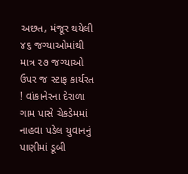અછત, મંજૂર થયેલી ૪૬ જગ્યાઓમાંથી માત્ર ૨૭ જગ્યાઓ ઉપર જ સ્ટાફ કાર્યરત ! વાંકાનેરના દેરાળા ગામ પાસે ચેકડેમમાં નાહવા પડેલ યુવાનનું પાણીમાં ડૂબી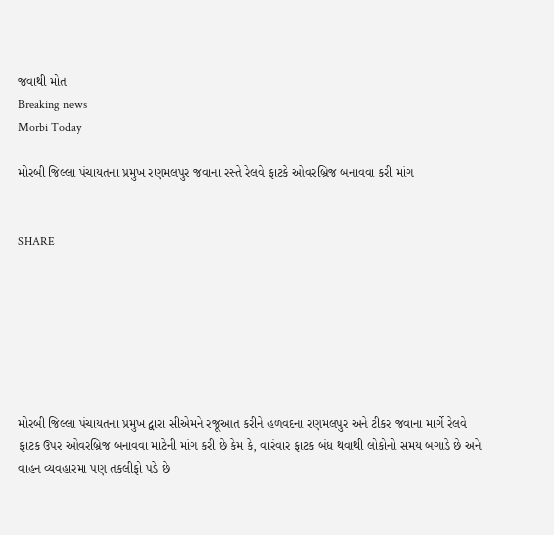જવાથી મોત
Breaking news
Morbi Today

મોરબી જિલ્લા પંચાયતના પ્રમુખ રણમલપુર જવાના રસ્તે રેલવે ફાટકે ઓવરબ્રિજ બનાવવા કરી માંગ


SHARE







મોરબી જિલ્લા પંચાયતના પ્રમુખ દ્વારા સીએમને રજૂઆત કરીને હળવદના રણમલપુર અને ટીકર જવાના માર્ગે રેલવે ફાટક ઉપર ઓવરબ્રિજ બનાવવા માટેની માંગ કરી છે કેમ કે, વારંવાર ફાટક બંધ થવાથી લોકોનો સમય બગાડે છે અને વાહન વ્યવહારમા પણ તકલીફો પડે છે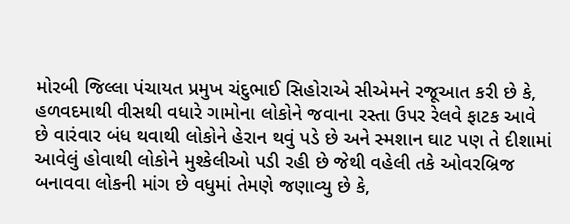મોરબી જિલ્લા પંચાયત પ્રમુખ ચંદુભાઈ સિહોરાએ સીએમને રજૂઆત કરી છે કે, હળવદમાથી વીસથી વધારે ગામોના લોકોને જવાના રસ્તા ઉપર રેલવે ફાટક આવે છે વારંવાર બંધ થવાથી લોકોને હેરાન થવું પડે છે અને સ્મશાન ઘાટ પણ તે દીશામાં આવેલું હોવાથી લોકોને મુશ્કેલીઓ પડી રહી છે જેથી વહેલી તકે ઓવરબ્રિજ બનાવવા લોકની માંગ છે વધુમાં તેમણે જણાવ્યુ છે કે,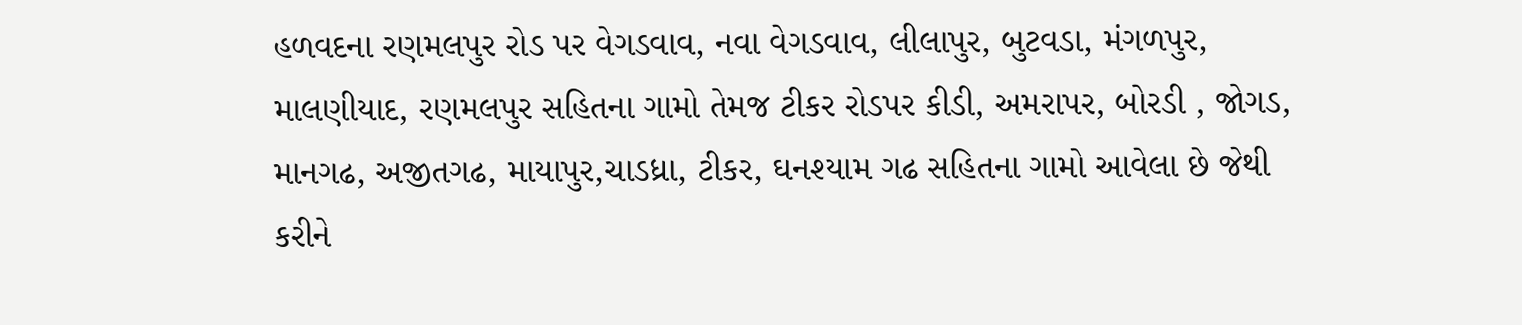હળવદના રણમલપુર રોડ પર વેગડવાવ, નવા વેગડવાવ, લીલાપુર, બુટવડા, મંગળપુર, માલણીયાદ, રણમલપુર સહિતના ગામો તેમજ ટીકર રોડપર કીડી, અમરાપર, બોરડી , જોગડ, માનગઢ, અજીતગઢ, માયાપુર,ચાડધ્રા, ટીકર, ઘનશ્યામ ગઢ સહિતના ગામો આવેલા છે જેથી કરીને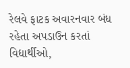રેલવે ફાટક અવારનવાર બંધ રહેતા અપડાઉન કરતાં વિદ્યાર્થીઓ,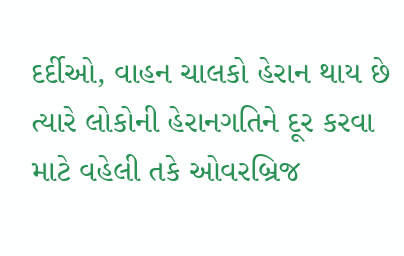દર્દીઓ, વાહન ચાલકો હેરાન થાય છે ત્યારે લોકોની હેરાનગતિને દૂર કરવા માટે વહેલી તકે ઓવરબ્રિજ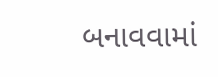બનાવવામાં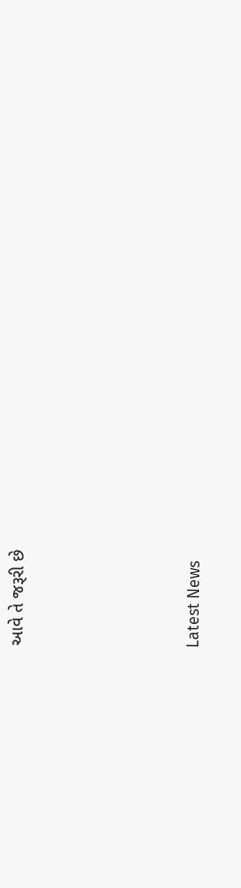આવે તે જરૂરી છે






Latest News